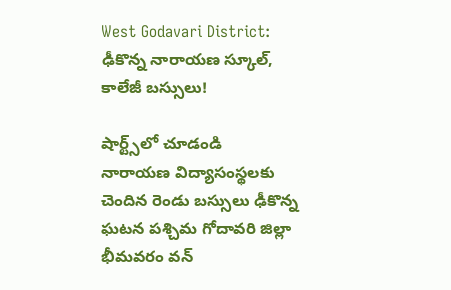West Godavari District: ఢీకొన్న నారాయణ స్కూల్, కాలేజీ బస్సులు!

షార్ట్స్‌లో చూడండి
నారాయణ విద్యాసంస్థలకు చెందిన రెండు బస్సులు ఢీకొన్న ఘటన పశ్చిమ గోదావరి జిల్లా భీమవరం వన్‌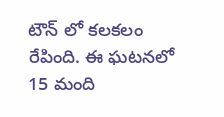టౌన్ లో కలకలం రేపింది. ఈ ఘటనలో 15 మంది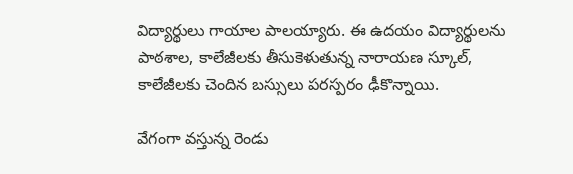విద్యార్థులు గాయాల పాలయ్యారు. ఈ ఉదయం విద్యార్థులను పాఠశాల, కాలేజీలకు తీసుకెళుతున్న నారాయణ స్కూల్, కాలేజీలకు చెందిన బస్సులు పరస్పరం ఢీకొన్నాయి.

వేగంగా వస్తున్న రెండు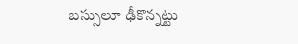బస్సులూ ఢీకొన్నట్టు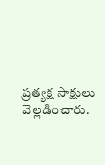ప్రత్యక్ష సాక్షులు వెల్లడించారు.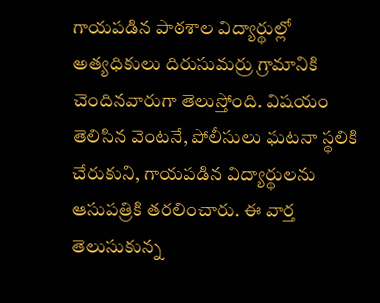గాయపడిన పాఠశాల విద్యార్థుల్లో అత్యధికులు దిరుసుమర్రు గ్రామానికి చెందినవారుగా తెలుస్తోంది. విషయం తెలిసిన వెంటనే, పోలీసులు ఘటనా స్థలికి చేరుకుని, గాయపడిన విద్యార్థులను ఆసుపత్రికి తరలించారు. ఈ వార్త తెలుసుకున్న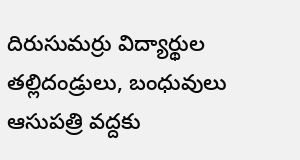దిరుసుమర్రు విద్యార్థుల తల్లిదండ్రులు, బంధువులు ఆసుపత్రి వద్దకు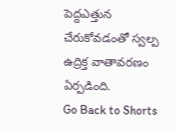పెద్దఎత్తున చేరుకోవడంతో స్వల్ప ఉద్రిక్త వాతావరణం ఏర్పడింది.
Go Back to Shorts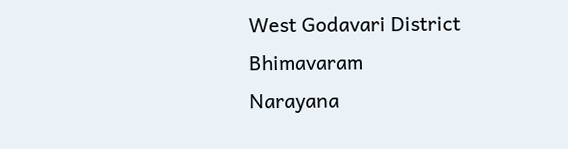West Godavari District
Bhimavaram
Narayana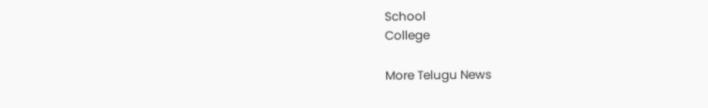School
College

More Telugu News